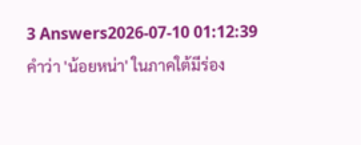3 Answers2026-07-10 01:12:39
คำว่า 'น้อยหน่า' ในภาคใต้มีร่อง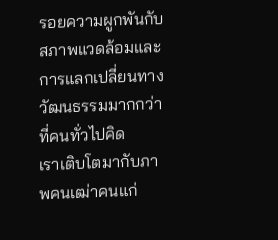รอยความผูกพันกับสภาพแวดล้อมและการแลกเปลี่ยนทางวัฒนธรรมมากกว่าที่คนทั่วไปคิด
เราเติบโตมากับภาพคนเฒ่าคนแก่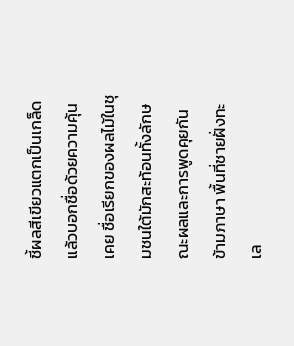ชี้ผลสีเขียวแตกเป็นเกล็ดแล้วบอกชื่อด้วยความคุ้นเคย ชื่อเรียกของผลไม้ในชุมชนใต้มักสะท้อนทั้งลักษณะผลและการพูดคุยกันข้ามภาษา พื้นที่ชายฝั่งทะเล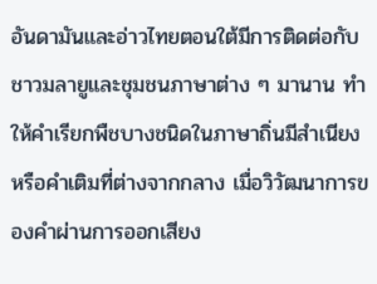อันดามันและอ่าวไทยตอนใต้มีการติดต่อกับชาวมลายูและชุมชนภาษาต่าง ๆ มานาน ทำให้คำเรียกพืชบางชนิดในภาษาถิ่นมีสำเนียงหรือคำเติมที่ต่างจากกลาง เมื่อวิวัฒนาการของคำผ่านการออกเสียง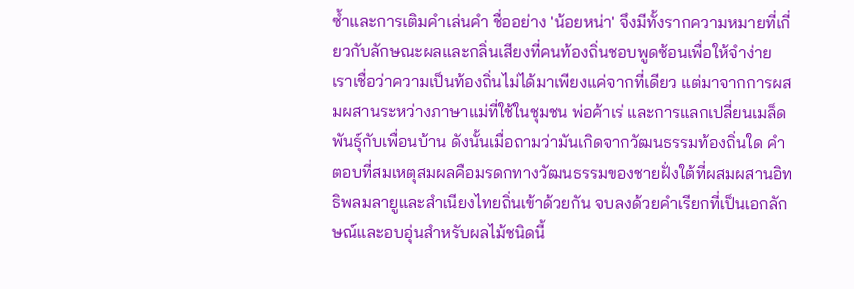ซ้ำและการเติมคำเล่นคำ ชื่ออย่าง 'น้อยหน่า' จึงมีทั้งรากความหมายที่เกี่ยวกับลักษณะผลและกลิ่นเสียงที่คนท้องถิ่นชอบพูดซ้อนเพื่อให้จำง่าย
เราเชื่อว่าความเป็นท้องถิ่นไม่ได้มาเพียงแค่จากที่เดียว แต่มาจากการผสมผสานระหว่างภาษาแม่ที่ใช้ในชุมชน พ่อค้าเร่ และการแลกเปลี่ยนเมล็ดพันธุ์กับเพื่อนบ้าน ดังนั้นเมื่อถามว่ามันเกิดจากวัฒนธรรมท้องถิ่นใด คำตอบที่สมเหตุสมผลคือมรดกทางวัฒนธรรมของชายฝั่งใต้ที่ผสมผสานอิทธิพลมลายูและสำเนียงไทยถิ่นเข้าด้วยกัน จบลงด้วยคำเรียกที่เป็นเอกลักษณ์และอบอุ่นสำหรับผลไม้ชนิดนี้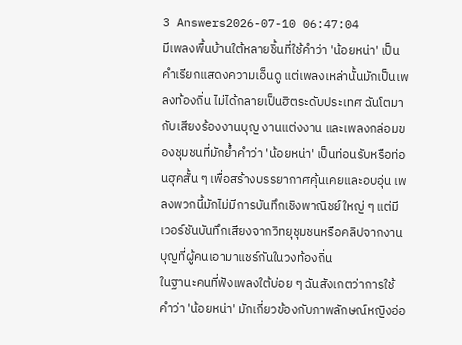3 Answers2026-07-10 06:47:04
มีเพลงพื้นบ้านใต้หลายชิ้นที่ใช้คำว่า 'น้อยหน่า' เป็นคำเรียกแสดงความเอ็นดู แต่เพลงเหล่านั้นมักเป็นเพลงท้องถิ่น ไม่ได้กลายเป็นฮิตระดับประเทศ ฉันโตมากับเสียงร้องงานบุญ งานแต่งงาน และเพลงกล่อมของชุมชนที่มักย้ำคำว่า 'น้อยหน่า' เป็นท่อนรับหรือท่อนฮุคสั้น ๆ เพื่อสร้างบรรยากาศคุ้นเคยและอบอุ่น เพลงพวกนี้มักไม่มีการบันทึกเชิงพาณิชย์ใหญ่ ๆ แต่มีเวอร์ชันบันทึกเสียงจากวิทยุชุมชนหรือคลิปจากงานบุญที่ผู้คนเอามาแชร์กันในวงท้องถิ่น
ในฐานะคนที่ฟังเพลงใต้บ่อย ๆ ฉันสังเกตว่าการใช้คำว่า 'น้อยหน่า' มักเกี่ยวข้องกับภาพลักษณ์หญิงอ่อ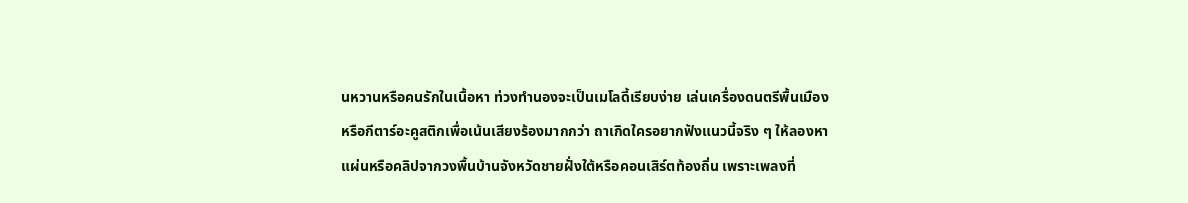นหวานหรือคนรักในเนื้อหา ท่วงทำนองจะเป็นเมโลดี้เรียบง่าย เล่นเครื่องดนตรีพื้นเมืองหรือกีตาร์อะคูสติกเพื่อเน้นเสียงร้องมากกว่า ถาเกิดใครอยากฟังแนวนี้จริง ๆ ให้ลองหาแผ่นหรือคลิปจากวงพื้นบ้านจังหวัดชายฝั่งใต้หรือคอนเสิร์ตท้องถิ่น เพราะเพลงที่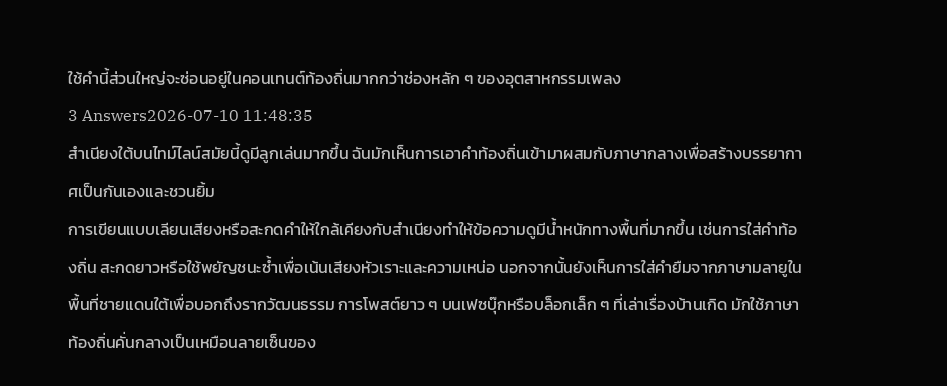ใช้คำนี้ส่วนใหญ่จะซ่อนอยู่ในคอนเทนต์ท้องถิ่นมากกว่าช่องหลัก ๆ ของอุตสาหกรรมเพลง
3 Answers2026-07-10 11:48:35
สำเนียงใต้บนไทม์ไลน์สมัยนี้ดูมีลูกเล่นมากขึ้น ฉันมักเห็นการเอาคำท้องถิ่นเข้ามาผสมกับภาษากลางเพื่อสร้างบรรยากาศเป็นกันเองและชวนยิ้ม
การเขียนแบบเลียนเสียงหรือสะกดคำให้ใกล้เคียงกับสำเนียงทำให้ข้อความดูมีน้ำหนักทางพื้นที่มากขึ้น เช่นการใส่คำท้องถิ่น สะกดยาวหรือใช้พยัญชนะซ้ำเพื่อเน้นเสียงหัวเราะและความเหน่อ นอกจากนั้นยังเห็นการใส่คำยืมจากภาษามลายูในพื้นที่ชายแดนใต้เพื่อบอกถึงรากวัฒนธรรม การโพสต์ยาว ๆ บนเฟซบุ๊กหรือบล็อกเล็ก ๆ ที่เล่าเรื่องบ้านเกิด มักใช้ภาษาท้องถิ่นคั่นกลางเป็นเหมือนลายเซ็นของ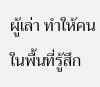ผู้เล่า ทำให้คนในพื้นที่รู้สึก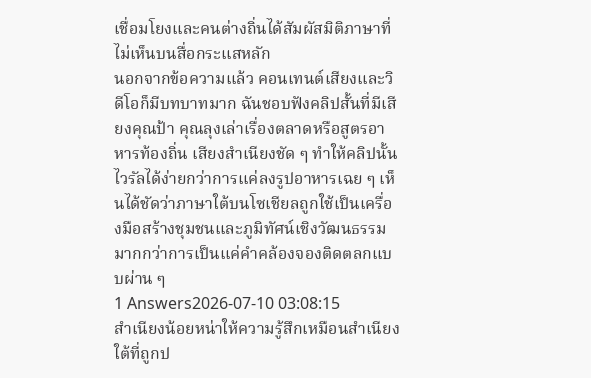เชื่อมโยงและคนต่างถิ่นได้สัมผัสมิติภาษาที่ไม่เห็นบนสื่อกระแสหลัก
นอกจากข้อความแล้ว คอนเทนต์เสียงและวิดีโอก็มีบทบาทมาก ฉันชอบฟังคลิปสั้นที่มีเสียงคุณป้า คุณลุงเล่าเรื่องตลาดหรือสูตรอาหารท้องถิ่น เสียงสำเนียงชัด ๆ ทำให้คลิปนั้นไวรัลได้ง่ายกว่าการแค่ลงรูปอาหารเฉย ๆ เห็นได้ชัดว่าภาษาใต้บนโซเชียลถูกใช้เป็นเครื่องมือสร้างชุมชนและภูมิทัศน์เชิงวัฒนธรรม มากกว่าการเป็นแค่คำคล้องจองติดตลกแบบผ่าน ๆ
1 Answers2026-07-10 03:08:15
สำเนียงน้อยหน่าให้ความรู้สึกเหมือนสำเนียงใต้ที่ถูกป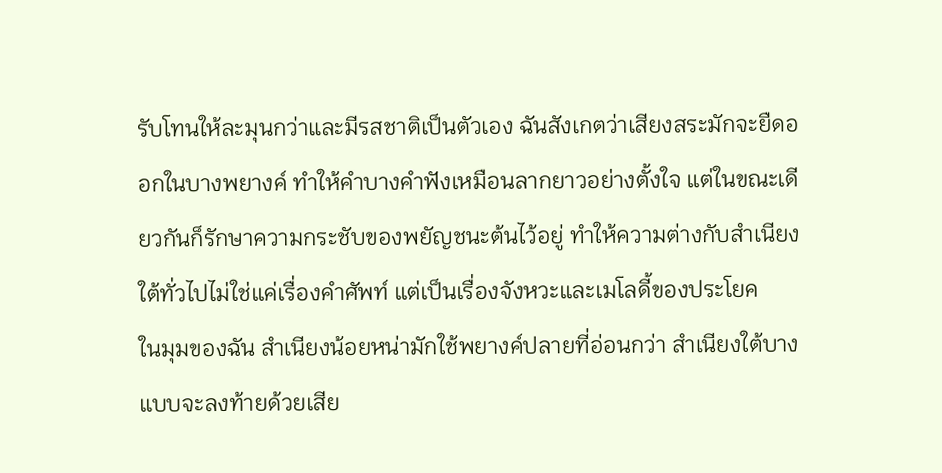รับโทนให้ละมุนกว่าและมีรสชาติเป็นตัวเอง ฉันสังเกตว่าเสียงสระมักจะยืดออกในบางพยางค์ ทำให้คำบางคำฟังเหมือนลากยาวอย่างตั้งใจ แต่ในขณะเดียวกันก็รักษาความกระชับของพยัญชนะต้นไว้อยู่ ทำให้ความต่างกับสำเนียงใต้ทั่วไปไม่ใช่แค่เรื่องคำศัพท์ แต่เป็นเรื่องจังหวะและเมโลดี้ของประโยค
ในมุมของฉัน สำเนียงน้อยหน่ามักใช้พยางค์ปลายที่อ่อนกว่า สำเนียงใต้บางแบบจะลงท้ายด้วยเสีย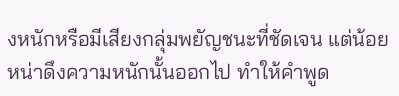งหนักหรือมีเสียงกลุ่มพยัญชนะที่ชัดเจน แต่น้อยหน่าดึงความหนักนั้นออกไป ทำให้คำพูด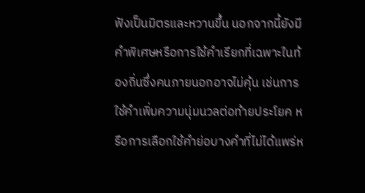ฟังเป็นมิตรและหวานขึ้น นอกจากนี้ยังมีคำพิเศษหรือการใช้คำเรียกที่เฉพาะในท้องถิ่นซึ่งคนภายนอกอาจไม่คุ้น เช่นการใช้คำเพิ่มความนุ่มนวลต่อท้ายประโยค หรือการเลือกใช้คำย่อบางคำที่ไม่ได้แพร่ห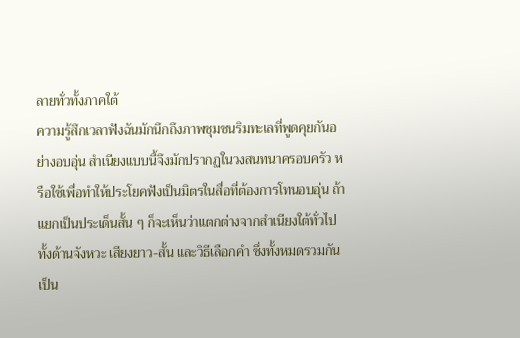ลายทั่วทั้งภาคใต้
ความรู้สึกเวลาฟังฉันมักนึกถึงภาพชุมชนริมทะเลที่พูดคุยกันอย่างอบอุ่น สำเนียงแบบนี้จึงมักปรากฏในวงสนทนาครอบครัว หรือใช้เพื่อทำให้ประโยคฟังเป็นมิตรในสื่อที่ต้องการโทนอบอุ่น ถ้าแยกเป็นประเด็นสั้น ๆ ก็จะเห็นว่าแตกต่างจากสำเนียงใต้ทั่วไปทั้งด้านจังหวะ เสียงยาว-สั้น และวิธีเลือกคำ ซึ่งทั้งหมดรวมกันเป็น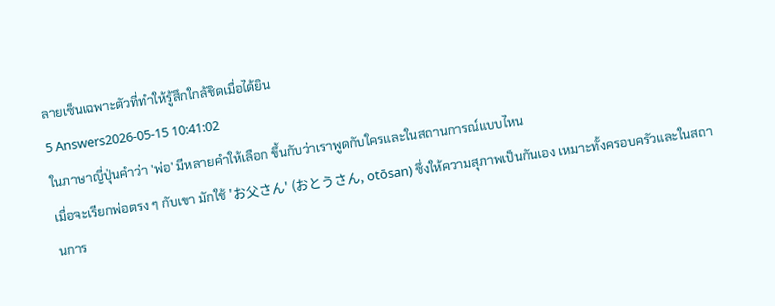ลายเซ็นเฉพาะตัวที่ทำให้รู้สึกใกล้ชิดเมื่อได้ยิน
5 Answers2026-05-15 10:41:02
ในภาษาญี่ปุ่นคำว่า 'พ่อ' มีหลายคำให้เลือก ขึ้นกับว่าเราพูดกับใครและในสถานการณ์แบบไหน
เมื่อจะเรียกพ่อตรง ๆ กับเขา มักใช้ 'お父さん' (おとうさん, otōsan) ซึ่งให้ความสุภาพเป็นกันเอง เหมาะทั้งครอบครัวและในสถานการ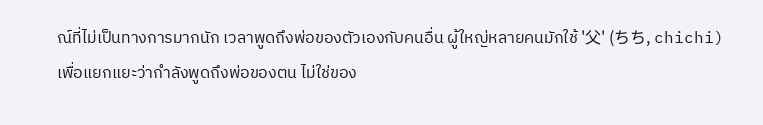ณ์ที่ไม่เป็นทางการมากนัก เวลาพูดถึงพ่อของตัวเองกับคนอื่น ผู้ใหญ่หลายคนมักใช้ '父' (ちち, chichi) เพื่อแยกแยะว่ากำลังพูดถึงพ่อของตน ไม่ใช่ของ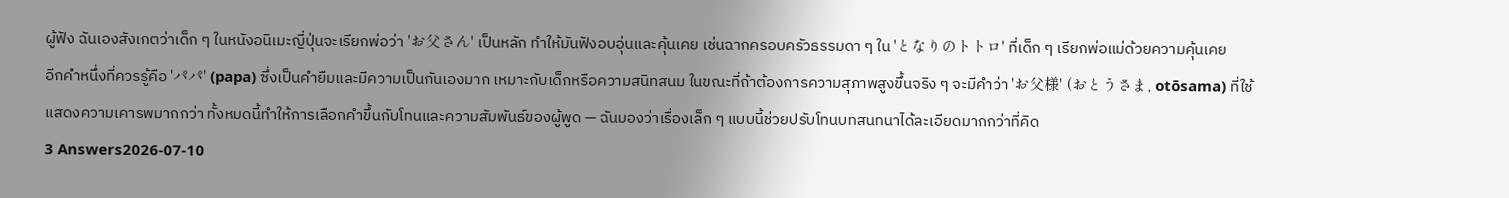ผู้ฟัง ฉันเองสังเกตว่าเด็ก ๆ ในหนังอนิเมะญี่ปุ่นจะเรียกพ่อว่า 'お父さん' เป็นหลัก ทำให้มันฟังอบอุ่นและคุ้นเคย เช่นฉากครอบครัวธรรมดา ๆ ใน 'となりのトトロ' ที่เด็ก ๆ เรียกพ่อแม่ด้วยความคุ้นเคย
อีกคำหนึ่งที่ควรรู้คือ 'パパ' (papa) ซึ่งเป็นคำยืมและมีความเป็นกันเองมาก เหมาะกับเด็กหรือความสนิทสนม ในขณะที่ถ้าต้องการความสุภาพสูงขึ้นจริง ๆ จะมีคำว่า 'お父様' (おとうさま, otōsama) ที่ใช้แสดงความเคารพมากกว่า ทั้งหมดนี้ทำให้การเลือกคำขึ้นกับโทนและความสัมพันธ์ของผู้พูด — ฉันมองว่าเรื่องเล็ก ๆ แบบนี้ช่วยปรับโทนบทสนทนาได้ละเอียดมากกว่าที่คิด
3 Answers2026-07-10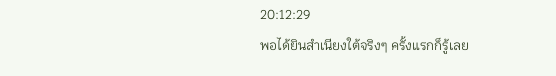20:12:29
พอได้ยินสำเนียงใต้จริงๆ ครั้งแรกก็รู้เลย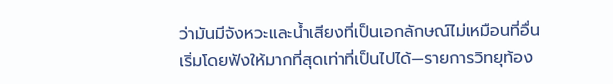ว่ามันมีจังหวะและน้ำเสียงที่เป็นเอกลักษณ์ไม่เหมือนที่อื่น
เริ่มโดยฟังให้มากที่สุดเท่าที่เป็นไปได้—รายการวิทยุท้อง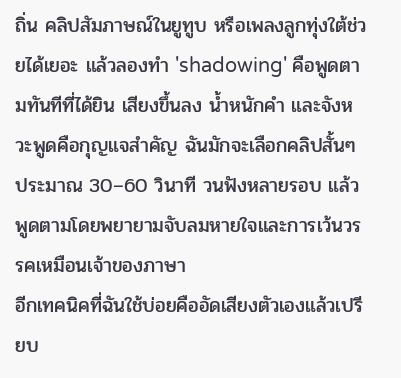ถิ่น คลิปสัมภาษณ์ในยูทูบ หรือเพลงลูกทุ่งใต้ช่วยได้เยอะ แล้วลองทำ 'shadowing' คือพูดตามทันทีที่ได้ยิน เสียงขึ้นลง น้ำหนักคำ และจังหวะพูดคือกุญแจสำคัญ ฉันมักจะเลือกคลิปสั้นๆ ประมาณ 30–60 วินาที วนฟังหลายรอบ แล้วพูดตามโดยพยายามจับลมหายใจและการเว้นวรรคเหมือนเจ้าของภาษา
อีกเทคนิคที่ฉันใช้บ่อยคืออัดเสียงตัวเองแล้วเปรียบ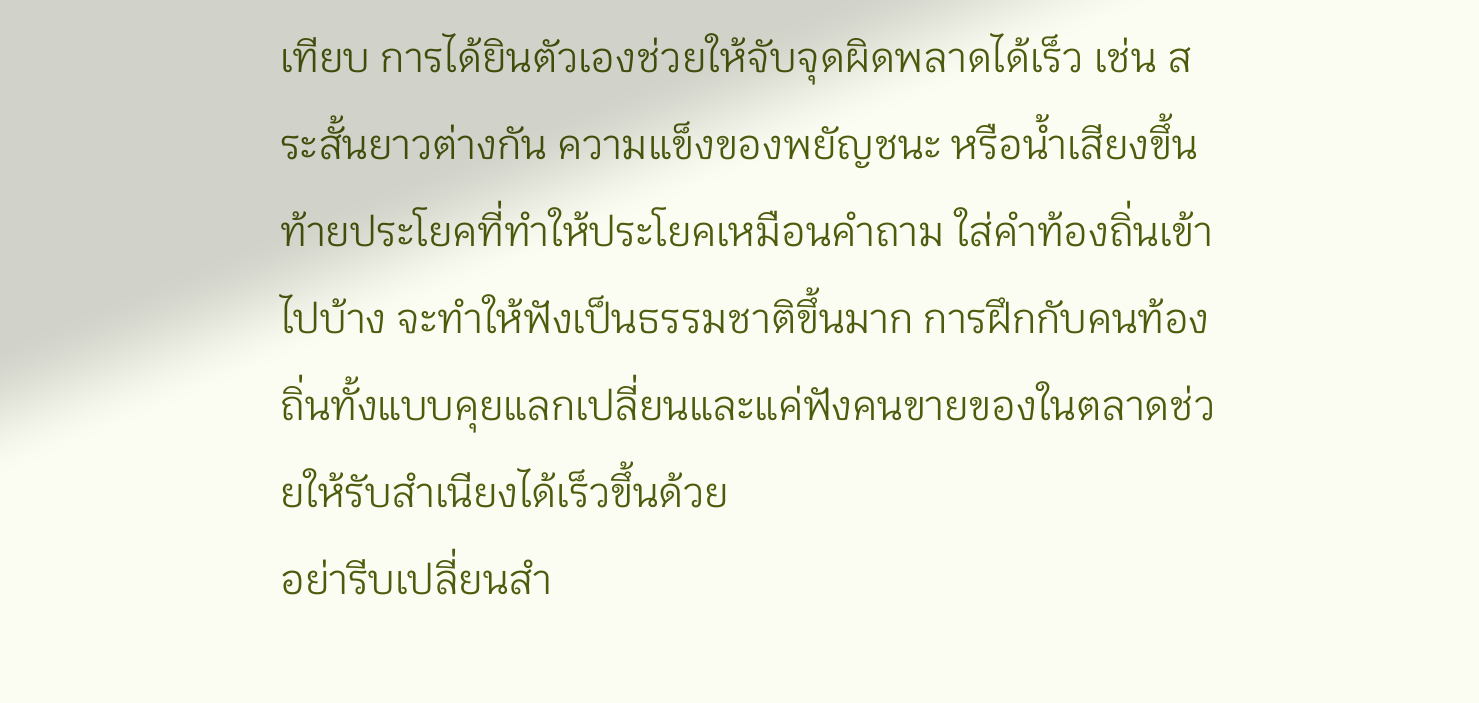เทียบ การได้ยินตัวเองช่วยให้จับจุดผิดพลาดได้เร็ว เช่น สระสั้นยาวต่างกัน ความแข็งของพยัญชนะ หรือน้ำเสียงขึ้นท้ายประโยคที่ทำให้ประโยคเหมือนคำถาม ใส่คำท้องถิ่นเข้าไปบ้าง จะทำให้ฟังเป็นธรรมชาติขึ้นมาก การฝึกกับคนท้องถิ่นทั้งแบบคุยแลกเปลี่ยนและแค่ฟังคนขายของในตลาดช่วยให้รับสำเนียงได้เร็วขึ้นด้วย
อย่ารีบเปลี่ยนสำ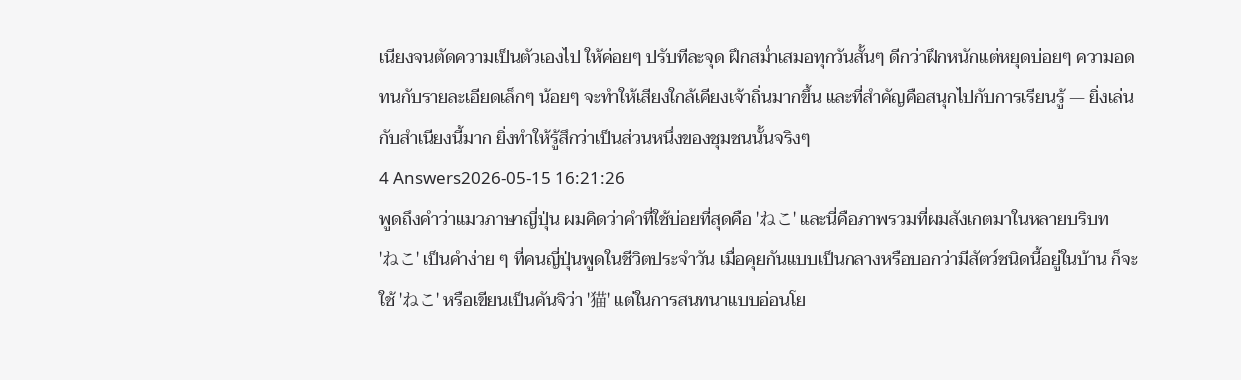เนียงจนตัดความเป็นตัวเองไป ให้ค่อยๆ ปรับทีละจุด ฝึกสม่ำเสมอทุกวันสั้นๆ ดีกว่าฝึกหนักแต่หยุดบ่อยๆ ความอดทนกับรายละเอียดเล็กๆ น้อยๆ จะทำให้เสียงใกล้เคียงเจ้าถิ่นมากขึ้น และที่สำคัญคือสนุกไปกับการเรียนรู้ — ยิ่งเล่นกับสำเนียงนี้มาก ยิ่งทำให้รู้สึกว่าเป็นส่วนหนึ่งของชุมชนนั้นจริงๆ
4 Answers2026-05-15 16:21:26
พูดถึงคำว่าแมวภาษาญี่ปุ่น ผมคิดว่าคำที่ใช้บ่อยที่สุดคือ 'ねこ' และนี่คือภาพรวมที่ผมสังเกตมาในหลายบริบท
'ねこ' เป็นคำง่าย ๆ ที่คนญี่ปุ่นพูดในชีวิตประจำวัน เมื่อคุยกันแบบเป็นกลางหรือบอกว่ามีสัตว์ชนิดนี้อยู่ในบ้าน ก็จะใช้ 'ねこ' หรือเขียนเป็นคันจิว่า '猫' แต่ในการสนทนาแบบอ่อนโย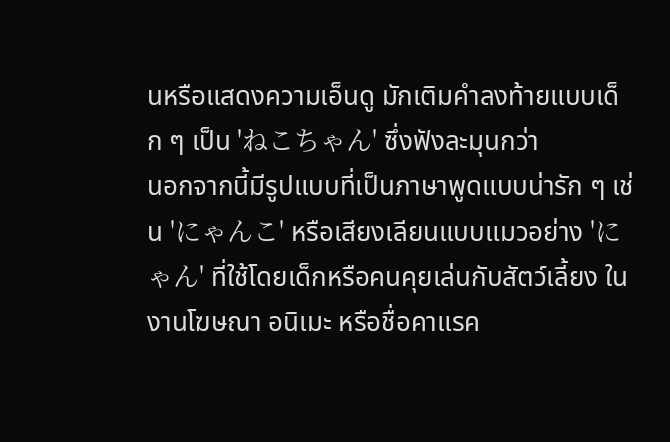นหรือแสดงความเอ็นดู มักเติมคำลงท้ายแบบเด็ก ๆ เป็น 'ねこちゃん' ซึ่งฟังละมุนกว่า
นอกจากนี้มีรูปแบบที่เป็นภาษาพูดแบบน่ารัก ๆ เช่น 'にゃんこ' หรือเสียงเลียนแบบแมวอย่าง 'にゃん' ที่ใช้โดยเด็กหรือคนคุยเล่นกับสัตว์เลี้ยง ในงานโฆษณา อนิเมะ หรือชื่อคาแรค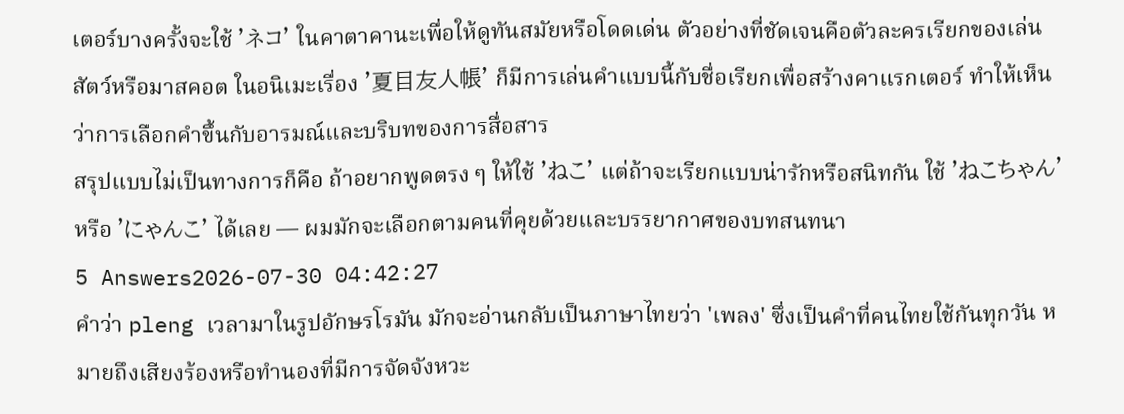เตอร์บางครั้งจะใช้ 'ネコ' ในคาตาคานะเพื่อให้ดูทันสมัยหรือโดดเด่น ตัวอย่างที่ชัดเจนคือตัวละครเรียกของเล่นสัตว์หรือมาสคอต ในอนิเมะเรื่อง '夏目友人帳' ก็มีการเล่นคำแบบนี้กับชื่อเรียกเพื่อสร้างคาแรกเตอร์ ทำให้เห็นว่าการเลือกคำขึ้นกับอารมณ์และบริบทของการสื่อสาร
สรุปแบบไม่เป็นทางการก็คือ ถ้าอยากพูดตรง ๆ ให้ใช้ 'ねこ' แต่ถ้าจะเรียกแบบน่ารักหรือสนิทกัน ใช้ 'ねこちゃん' หรือ 'にゃんこ' ได้เลย — ผมมักจะเลือกตามคนที่คุยด้วยและบรรยากาศของบทสนทนา
5 Answers2026-07-30 04:42:27
คำว่า pleng เวลามาในรูปอักษรโรมัน มักจะอ่านกลับเป็นภาษาไทยว่า 'เพลง' ซึ่งเป็นคำที่คนไทยใช้กันทุกวัน หมายถึงเสียงร้องหรือทำนองที่มีการจัดจังหวะ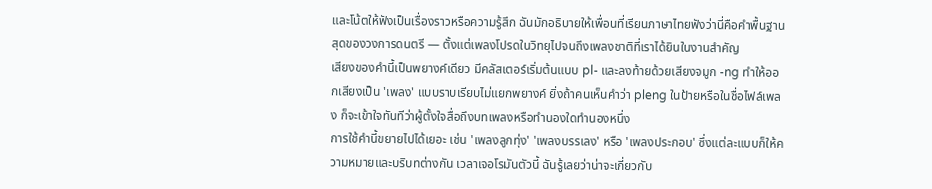และโน้ตให้ฟังเป็นเรื่องราวหรือความรู้สึก ฉันมักอธิบายให้เพื่อนที่เรียนภาษาไทยฟังว่านี่คือคำพื้นฐานสุดของวงการดนตรี — ตั้งแต่เพลงโปรดในวิทยุไปจนถึงเพลงชาติที่เราได้ยินในงานสำคัญ
เสียงของคำนี้เป็นพยางค์เดียว มีคลัสเตอร์เริ่มต้นแบบ pl- และลงท้ายด้วยเสียงจมูก -ng ทำให้ออกเสียงเป็น 'เพลง' แบบราบเรียบไม่แยกพยางค์ ยิ่งถ้าคนเห็นคำว่า pleng ในป้ายหรือในชื่อไฟล์เพลง ก็จะเข้าใจทันทีว่าผู้ตั้งใจสื่อถึงบทเพลงหรือทำนองใดทำนองหนึ่ง
การใช้คำนี้ขยายไปได้เยอะ เช่น 'เพลงลูกทุ่ง' 'เพลงบรรเลง' หรือ 'เพลงประกอบ' ซึ่งแต่ละแบบก็ให้ความหมายและบริบทต่างกัน เวลาเจอโรมันตัวนี้ ฉันรู้เลยว่าน่าจะเกี่ยวกับ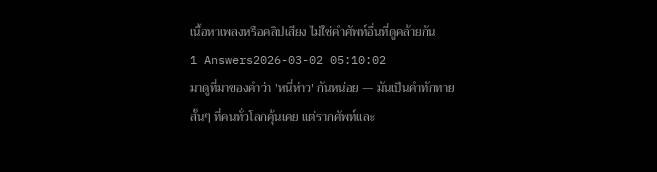เนื้อหาเพลงหรือคลิปเสียง ไม่ใช่คำศัพท์อื่นที่ดูคล้ายกัน
1 Answers2026-03-02 05:10:02
มาดูที่มาของคำว่า 'หนี่ห่าว' กันหน่อย — มันเป็นคำทักทายสั้นๆ ที่คนทั่วโลกคุ้นเคย แต่รากศัพท์และ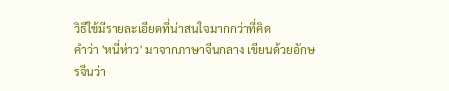วิธีใช้มีรายละเอียดที่น่าสนใจมากกว่าที่คิด
คำว่า 'หนี่ห่าว' มาจากภาษาจีนกลาง เขียนด้วยอักษรจีนว่า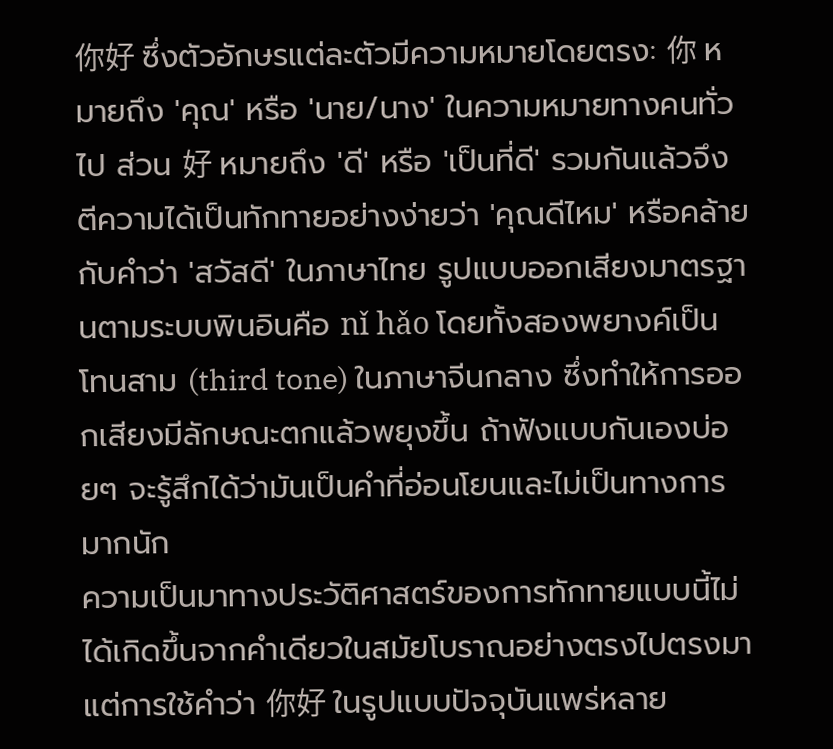你好 ซึ่งตัวอักษรแต่ละตัวมีความหมายโดยตรง: 你 หมายถึง 'คุณ' หรือ 'นาย/นาง' ในความหมายทางคนทั่วไป ส่วน 好 หมายถึง 'ดี' หรือ 'เป็นที่ดี' รวมกันแล้วจึงตีความได้เป็นทักทายอย่างง่ายว่า 'คุณดีไหม' หรือคล้ายกับคำว่า 'สวัสดี' ในภาษาไทย รูปแบบออกเสียงมาตรฐานตามระบบพินอินคือ nǐ hǎo โดยทั้งสองพยางค์เป็นโทนสาม (third tone) ในภาษาจีนกลาง ซึ่งทำให้การออกเสียงมีลักษณะตกแล้วพยุงขึ้น ถ้าฟังแบบกันเองบ่อยๆ จะรู้สึกได้ว่ามันเป็นคำที่อ่อนโยนและไม่เป็นทางการมากนัก
ความเป็นมาทางประวัติศาสตร์ของการทักทายแบบนี้ไม่ได้เกิดขึ้นจากคำเดียวในสมัยโบราณอย่างตรงไปตรงมา แต่การใช้คำว่า 你好 ในรูปแบบปัจจุบันแพร่หลาย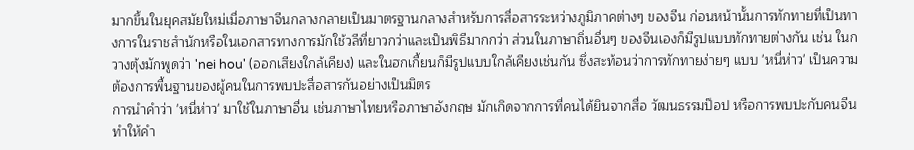มากขึ้นในยุคสมัยใหม่เมื่อภาษาจีนกลางกลายเป็นมาตรฐานกลางสำหรับการสื่อสารระหว่างภูมิภาคต่างๆ ของจีน ก่อนหน้านั้นการทักทายที่เป็นทางการในราชสำนักหรือในเอกสารทางการมักใช้วลีที่ยาวกว่าและเป็นพิธีมากกว่า ส่วนในภาษาถิ่นอื่นๆ ของจีนเองก็มีรูปแบบทักทายต่างกัน เช่น ในกวางตุ้งมักพูดว่า 'nei hou' (ออกเสียงใกล้เคียง) และในฮกเกี้ยนก็มีรูปแบบใกล้เคียงเช่นกัน ซึ่งสะท้อนว่าการทักทายง่ายๆ แบบ 'หนี่ห่าว' เป็นความต้องการพื้นฐานของผู้คนในการพบปะสื่อสารกันอย่างเป็นมิตร
การนำคำว่า 'หนี่ห่าว' มาใช้ในภาษาอื่น เช่นภาษาไทยหรือภาษาอังกฤษ มักเกิดจากการที่คนได้ยินจากสื่อ วัฒนธรรมป๊อป หรือการพบปะกับคนจีน ทำให้คำ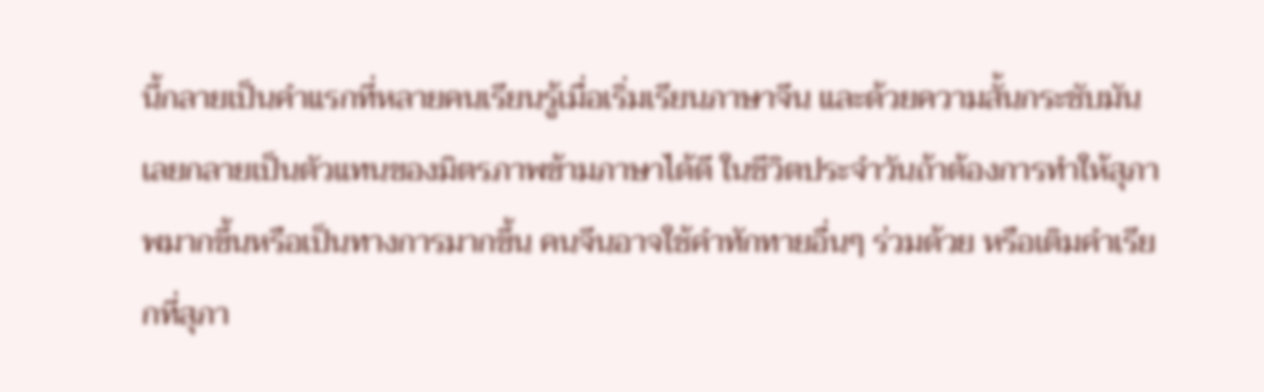นี้กลายเป็นคำแรกที่หลายคนเรียนรู้เมื่อเริ่มเรียนภาษาจีน และด้วยความสั้นกระชับมันเลยกลายเป็นตัวแทนของมิตรภาพข้ามภาษาได้ดี ในชีวิตประจำวันถ้าต้องการทำให้สุภาพมากขึ้นหรือเป็นทางการมากขึ้น คนจีนอาจใช้คำทักทายอื่นๆ ร่วมด้วย หรือเติมคำเรียกที่สุภา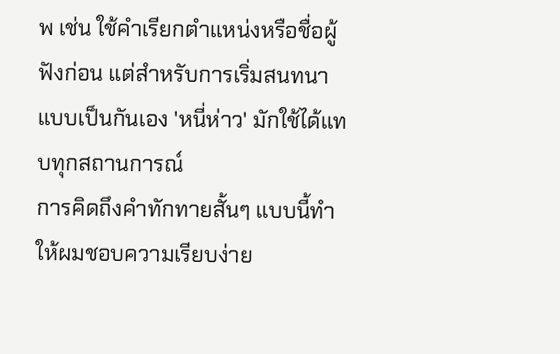พ เช่น ใช้คำเรียกตำแหน่งหรือชื่อผู้ฟังก่อน แต่สำหรับการเริ่มสนทนาแบบเป็นกันเอง 'หนี่ห่าว' มักใช้ได้แทบทุกสถานการณ์
การคิดถึงคำทักทายสั้นๆ แบบนี้ทำให้ผมชอบความเรียบง่าย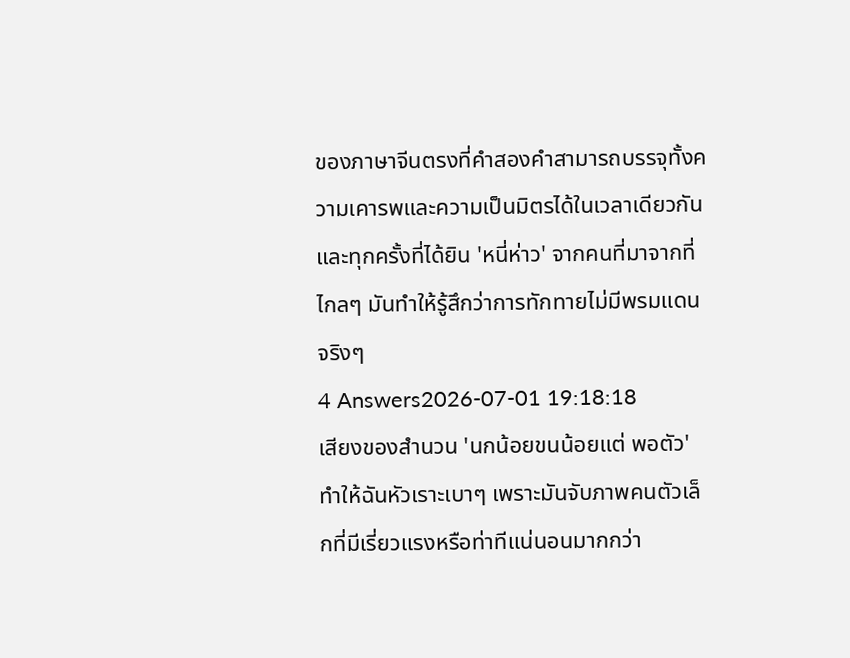ของภาษาจีนตรงที่คำสองคำสามารถบรรจุทั้งความเคารพและความเป็นมิตรได้ในเวลาเดียวกัน และทุกครั้งที่ได้ยิน 'หนี่ห่าว' จากคนที่มาจากที่ไกลๆ มันทำให้รู้สึกว่าการทักทายไม่มีพรมแดนจริงๆ
4 Answers2026-07-01 19:18:18
เสียงของสำนวน 'นกน้อยขนน้อยแต่ พอตัว' ทำให้ฉันหัวเราะเบาๆ เพราะมันจับภาพคนตัวเล็กที่มีเรี่ยวแรงหรือท่าทีแน่นอนมากกว่า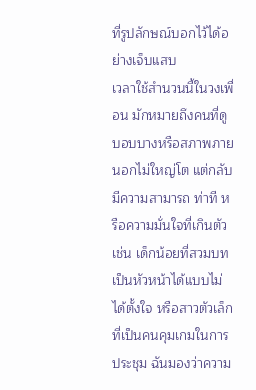ที่รูปลักษณ์บอกไว้ได้อย่างเจ็บแสบ
เวลาใช้สำนวนนี้ในวงเพื่อน มักหมายถึงคนที่ดูบอบบางหรือสภาพภายนอกไม่ใหญ่โต แต่กลับมีความสามารถ ท่าที หรือความมั่นใจที่เกินตัว เช่น เด็กน้อยที่สวมบทเป็นหัวหน้าได้แบบไม่ได้ตั้งใจ หรือสาวตัวเล็กที่เป็นคนคุมเกมในการประชุม ฉันมองว่าความ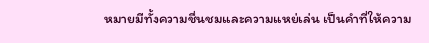หมายมีทั้งความชื่นชมและความแหย่เล่น เป็นคำที่ให้ความ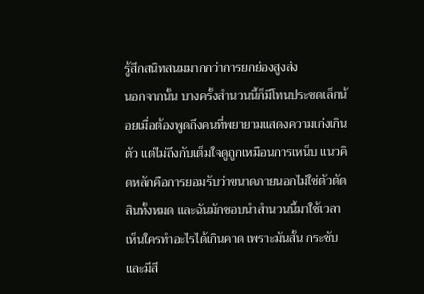รู้สึกสนิทสนมมากกว่าการยกย่องสูงส่ง
นอกจากนั้น บางครั้งสำนวนนี้ก็มีโทนประชดเล็กน้อยเมื่อต้องพูดถึงคนที่พยายามแสดงความเก่งเกินตัว แต่ไม่ถึงกับเต็มใจดูถูกเหมือนการเหน็บ แนวคิดหลักคือการยอมรับว่าขนาดภายนอกไม่ใช่ตัวตัดสินทั้งหมด และฉันมักชอบนำสำนวนนี้มาใช้เวลาเห็นใครทำอะไรได้เกินคาด เพราะมันสั้น กระชับ และมีสี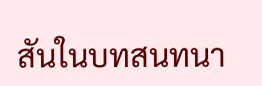สันในบทสนทนา